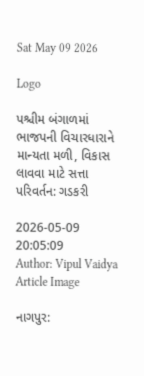Sat May 09 2026

Logo

પશ્ચીમ બંગાળમાં ભાજપની વિચારધારાને માન્યતા મળી, વિકાસ લાવવા માટે સત્તા પરિવર્તન: ગડકરી

2026-05-09 20:05:09
Author: Vipul Vaidya
Article Image

નાગપુર: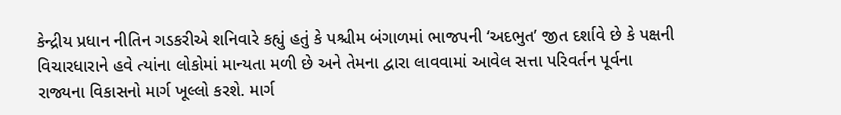કેન્દ્રીય પ્રધાન નીતિન ગડકરીએ શનિવારે કહ્યું હતું કે પશ્ચીમ બંગાળમાં ભાજપની ‘અદભુત’ જીત દર્શાવે છે કે પક્ષની વિચારધારાને હવે ત્યાંના લોકોમાં માન્યતા મળી છે અને તેમના દ્વારા લાવવામાં આવેલ સત્તા પરિવર્તન પૂર્વના રાજ્યના વિકાસનો માર્ગ ખૂલ્લો કરશે. માર્ગ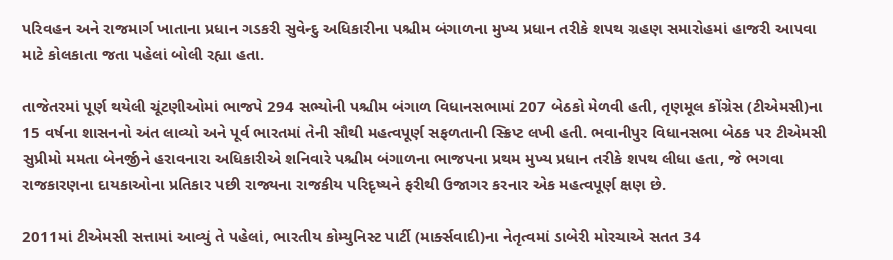પરિવહન અને રાજમાર્ગ ખાતાના પ્રધાન ગડકરી સુવેન્દુ અધિકારીના પશ્ચીમ બંગાળના મુખ્ય પ્રધાન તરીકે શપથ ગ્રહણ સમારોહમાં હાજરી આપવા માટે કોલકાતા જતા પહેલાં બોલી રહ્યા હતા.

તાજેતરમાં પૂર્ણ થયેલી ચૂંટણીઓમાં ભાજપે 294 સભ્યોની પશ્ચીમ બંગાળ વિધાનસભામાં 207 બેઠકો મેળવી હતી, તૃણમૂલ કોંગ્રેસ (ટીએમસી)ના 15 વર્ષના શાસનનો અંત લાવ્યો અને પૂર્વ ભારતમાં તેની સૌથી મહત્વપૂર્ણ સફળતાની સ્ક્રિપ્ટ લખી હતી. ભવાનીપુર વિધાનસભા બેઠક પર ટીએમસી સુપ્રીમો મમતા બેનર્જીને હરાવનારા અધિકારીએ શનિવારે પશ્ચીમ બંગાળના ભાજપના પ્રથમ મુખ્ય પ્રધાન તરીકે શપથ લીધા હતા, જે ભગવા રાજકારણના દાયકાઓના પ્રતિકાર પછી રાજ્યના રાજકીય પરિદૃષ્યને ફરીથી ઉજાગર કરનાર એક મહત્વપૂર્ણ ક્ષણ છે.

2011માં ટીએમસી સત્તામાં આવ્યું તે પહેલાં, ભારતીય કોમ્યુનિસ્ટ પાર્ટી (માર્ક્સવાદી)ના નેતૃત્વમાં ડાબેરી મોરચાએ સતત 34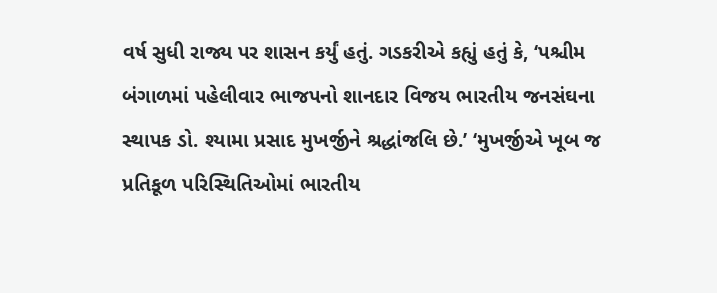વર્ષ સુધી રાજ્ય પર શાસન કર્યું હતું. ગડકરીએ કહ્યું હતું કે, ‘પશ્ચીમ બંગાળમાં પહેલીવાર ભાજપનો શાનદાર વિજય ભારતીય જનસંઘના સ્થાપક ડો. શ્યામા પ્રસાદ મુખર્જીને શ્રદ્ધાંજલિ છે.’ ‘મુખર્જીએ ખૂબ જ પ્રતિકૂળ પરિસ્થિતિઓમાં ભારતીય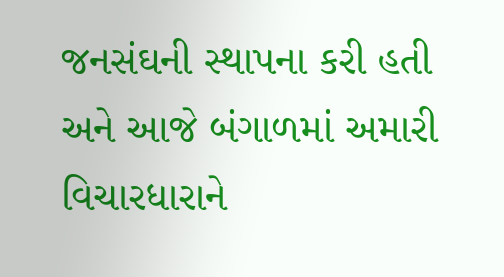જનસંઘની સ્થાપના કરી હતી અને આજે બંગાળમાં અમારી વિચારધારાને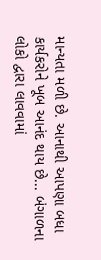માન્યતા મળી છે. આનાથી આપણા બધા કાર્યકરોને ખૂબ આનંદ થાય છે... બંગાળના લોકો દ્વારા લાવવામાં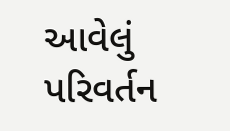આવેલું પરિવર્તન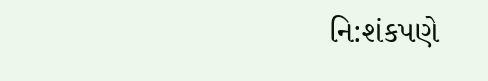નિ:શંકપણે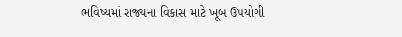ભવિષ્યમાં રાજ્યના વિકાસ માટે ખૂબ ઉપયોગી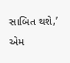સાબિત થશે,’ એમ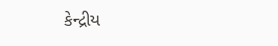કેન્દ્રીય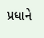પ્રધાને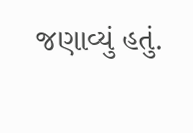જણાવ્યું હતું.